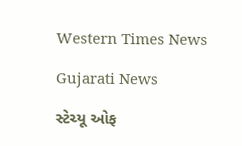Western Times News

Gujarati News

સ્ટેચ્યૂ ઓફ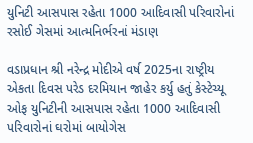યુનિટી આસપાસ રહેતા 1000 આદિવાસી પરિવારોનાં રસોઈ ગેસમાં આત્મનિર્ભરનાં મંડાણ

વડાપ્રધાન શ્રી નરેન્દ્ર મોદીએ વર્ષ 2025ના રાષ્ટ્રીય એકતા દિવસ પરેડ દરમિયાન જાહેર કર્યુ હતું કેસ્ટેચ્યૂ ઓફ યુનિટીની આસપાસ રહેતા 1000 આદિવાસી પરિવારોનાં ઘરોમાં બાયોગેસ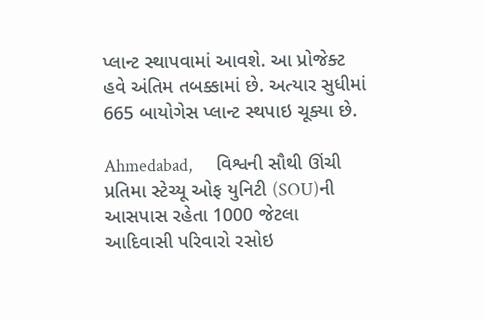પ્લાન્ટ સ્થાપવામાં આવશે. આ પ્રોજેક્ટ હવે અંતિમ તબક્કામાં છે. અત્યાર સુધીમાં 665 બાયોગેસ પ્લાન્ટ સ્થપાઇ ચૂક્યા છે.

Ahmedabad,      વિશ્વની સૌથી ઊંચી પ્રતિમા સ્ટેચ્યૂ ઓફ યુનિટી (SOU)ની આસપાસ રહેતા 1000 જેટલા આદિવાસી પરિવારો રસોઇ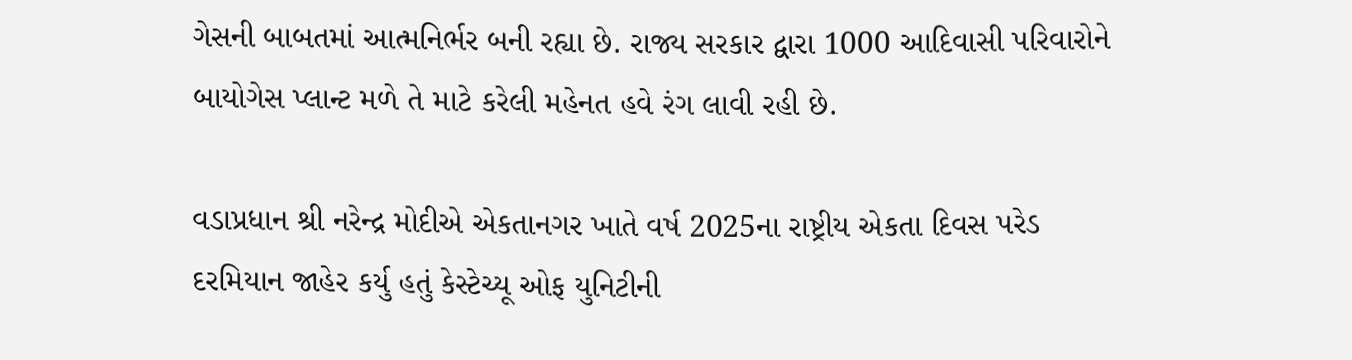ગેસની બાબતમાં આત્મનિર્ભર બની રહ્યા છે. રાજ્ય સરકાર દ્વારા 1000 આદિવાસી પરિવારોને બાયોગેસ પ્લાન્ટ મળે તે માટે કરેલી મહેનત હવે રંગ લાવી રહી છે.

વડાપ્રધાન શ્રી નરેન્દ્ર મોદીએ એકતાનગર ખાતે વર્ષ 2025ના રાષ્ટ્રીય એકતા દિવસ પરેડ દરમિયાન જાહેર કર્યુ હતું કેસ્ટેચ્યૂ ઓફ યુનિટીની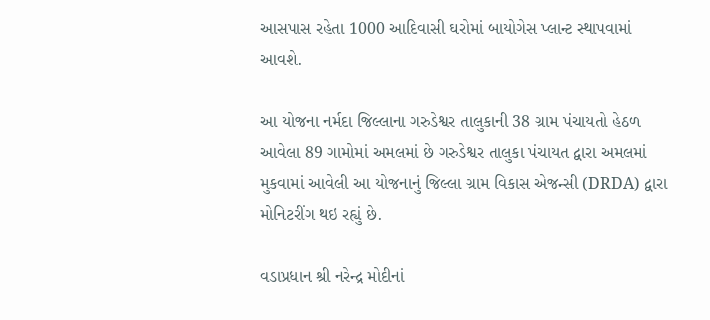આસપાસ રહેતા 1000 આદિવાસી ઘરોમાં બાયોગેસ પ્લાન્ટ સ્થાપવામાં આવશે.

આ યોજના નર્મદા જિલ્લાના ગરુડેશ્વર તાલુકાની 38 ગ્રામ પંચાયતો હેઠળ આવેલા 89 ગામોમાં અમલમાં છે ગરુડેશ્વર તાલુકા પંચાયત દ્વારા અમલમાં મુકવામાં આવેલી આ યોજનાનું જિલ્લા ગ્રામ વિકાસ એજન્સી (DRDA) દ્વારા મોનિટરીંગ થઇ રહ્યું છે.

વડાપ્રધાન શ્રી નરેન્દ્ર મોદીનાં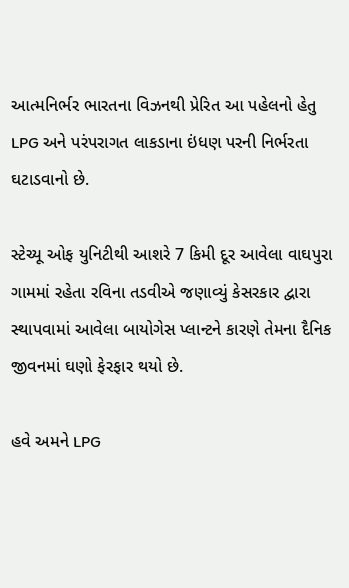આત્મનિર્ભર ભારતના વિઝનથી પ્રેરિત આ પહેલનો હેતુ LPG અને પરંપરાગત લાકડાના ઇંધણ પરની નિર્ભરતા ઘટાડવાનો છે.

સ્ટેચ્યૂ ઓફ યુનિટીથી આશરે 7 કિમી દૂર આવેલા વાઘપુરા ગામમાં રહેતા રવિના તડવીએ જણાવ્યું કેસરકાર દ્વારા સ્થાપવામાં આવેલા બાયોગેસ પ્લાન્ટને કારણે તેમના દૈનિક જીવનમાં ઘણો ફેરફાર થયો છે.

હવે અમને LPG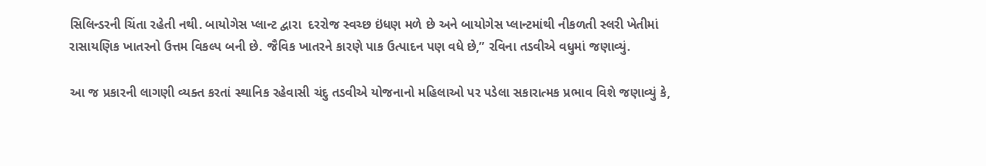સિલિન્ડરની ચિંતા રહેતી નથી. બાયોગેસ પ્લાન્ટ દ્વારા  દરરોજ સ્વચ્છ ઇંધણ મળે છે અને બાયોગેસ પ્લાન્ટમાંથી નીકળતી સ્લરી ખેતીમાં રાસાયણિક ખાતરનો ઉત્તમ વિકલ્પ બની છે. જૈવિક ખાતરને કારણે પાક ઉત્પાદન પણ વધે છે,” રવિના તડવીએ વધુમાં જણાવ્યું.

આ જ પ્રકારની લાગણી વ્યક્ત કરતાં સ્થાનિક રહેવાસી ચંદુ તડવીએ યોજનાનો મહિલાઓ પર પડેલા સકારાત્મક પ્રભાવ વિશે જણાવ્યું કે,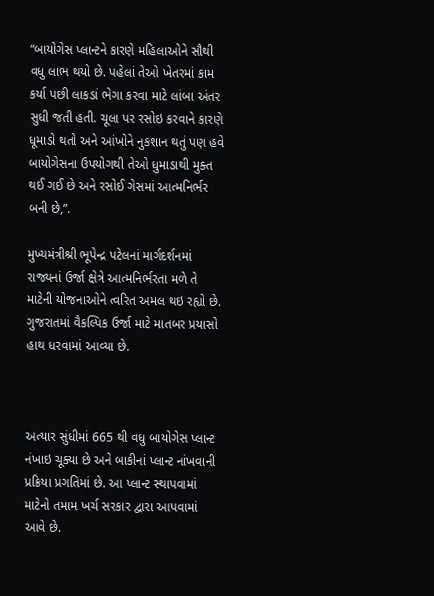“બાયોગેસ પ્લાન્ટને કારણે મહિલાઓને સૌથી વધુ લાભ થયો છે. પહેલાં તેઓ ખેતરમાં કામ કર્યા પછી લાકડાં ભેગા કરવા માટે લાંબા અંતર સુધી જતી હતી. ચૂલા પર રસોઇ કરવાને કારણે ધૂમાડો થતો અને આંખોને નુકશાન થતું પણ હવે બાયોગેસના ઉપયોગથી તેઓ ધુમાડાથી મુક્ત થઈ ગઈ છે અને રસોઈ ગેસમાં આત્મનિર્ભર બની છે,”.

મુખ્યમંત્રીશ્રી ભૂપેન્દ્ર પટેલનાં માર્ગદર્શનમાં રાજ્યનાં ઉર્જા ક્ષેત્રે આત્મનિર્ભરતા મળે તે માટેની યોજનાઓને ત્વરિત અમલ થઇ રહ્યો છે. ગુજરાતમાં વૈકલ્પિક ઉર્જા માટે માતબર પ્રયાસો હાથ ધરવામાં આવ્યા છે.



અત્યાર સુંધીમાં 665 થી વધુ બાયોગેસ પ્લાન્ટ નંખાઇ ચૂક્યા છે અને બાકીનાં પ્લાન્ટ નાંખવાની પ્રક્રિયા પ્રગતિમાં છે. આ પ્લાન્ટ સ્થાપવામાં માટેનો તમામ ખર્ચ સરકાર દ્વારા આપવામાં આવે છે.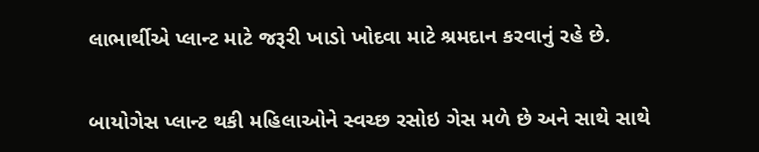લાભાર્થીએ પ્લાન્ટ માટે જરૂરી ખાડો ખોદવા માટે શ્રમદાન કરવાનું રહે છે.

બાયોગેસ પ્લાન્ટ થકી મહિલાઓને સ્વચ્છ રસોઇ ગેસ મળે છે અને સાથે સાથે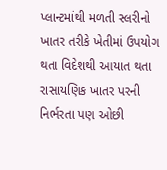પ્લાન્ટમાંથી મળતી સ્લરીનો ખાતર તરીકે ખેતીમાં ઉપયોગ થતા વિદેશથી આયાત થતા રાસાયણિક ખાતર પરની નિર્ભરતા પણ ઓછી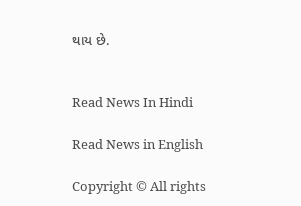થાય છે.


Read News In Hindi

Read News in English

Copyright © All rights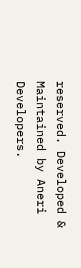reserved. Developed & Maintained by Aneri Developers.